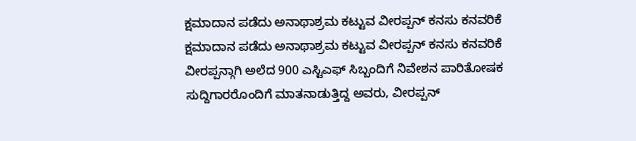ಕ್ಷಮಾದಾನ ಪಡೆದು ಅನಾಥಾಶ್ರಮ ಕಟ್ಟುವ ವೀರಪ್ಪನ್ ಕನಸು ಕನವರಿಕೆ
ಕ್ಷಮಾದಾನ ಪಡೆದು ಅನಾಥಾಶ್ರಮ ಕಟ್ಟುವ ವೀರಪ್ಪನ್ ಕನಸು ಕನವರಿಕೆ
ವೀರಪ್ಪನ್ಗಾಗಿ ಅಲೆದ 900 ಎಸ್ಟಿಎಫ್ ಸಿಬ್ಬಂದಿಗೆ ನಿವೇಶನ ಪಾರಿತೋಷಕ
ಸುದ್ದಿಗಾರರೊಂದಿಗೆ ಮಾತನಾಡುತ್ತಿದ್ದ ಅವರು, ವೀರಪ್ಪನ್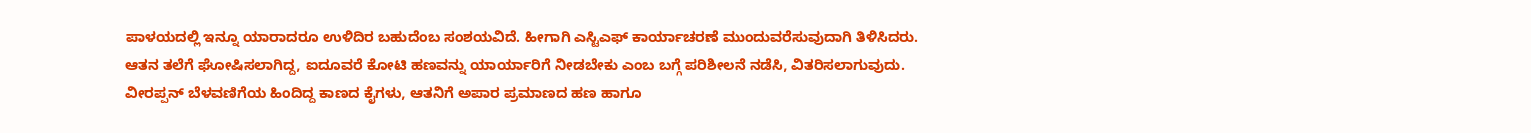ಪಾಳಯದಲ್ಲಿ ಇನ್ನೂ ಯಾರಾದರೂ ಉಳಿದಿರ ಬಹುದೆಂಬ ಸಂಶಯವಿದೆ. ಹೀಗಾಗಿ ಎಸ್ಟಿಎಫ್ ಕಾರ್ಯಾಚರಣೆ ಮುಂದುವರೆಸುವುದಾಗಿ ತಿಳಿಸಿದರು.
ಆತನ ತಲೆಗೆ ಘೋಷಿಸಲಾಗಿದ್ದ, ಐದೂವರೆ ಕೋಟಿ ಹಣವನ್ನು ಯಾರ್ಯಾರಿಗೆ ನೀಡಬೇಕು ಎಂಬ ಬಗ್ಗೆ ಪರಿಶೀಲನೆ ನಡೆಸಿ, ವಿತರಿಸಲಾಗುವುದು. ವೀರಪ್ಪನ್ ಬೆಳವಣಿಗೆಯ ಹಿಂದಿದ್ದ ಕಾಣದ ಕೈಗಳು, ಆತನಿಗೆ ಅಪಾರ ಪ್ರಮಾಣದ ಹಣ ಹಾಗೂ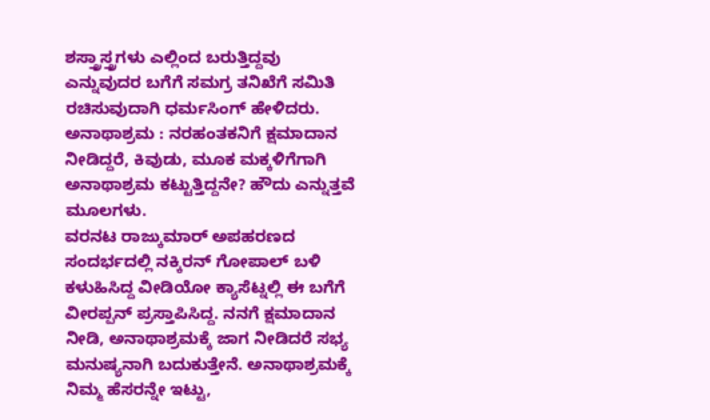ಶಸ್ತ್ರಾಸ್ತ್ರಗಳು ಎಲ್ಲಿಂದ ಬರುತ್ತಿದ್ದವು ಎನ್ನುವುದರ ಬಗೆಗೆ ಸಮಗ್ರ ತನಿಖೆಗೆ ಸಮಿತಿ ರಚಿಸುವುದಾಗಿ ಧರ್ಮಸಿಂಗ್ ಹೇಳಿದರು.
ಅನಾಥಾಶ್ರಮ : ನರಹಂತಕನಿಗೆ ಕ್ಷಮಾದಾನ ನೀಡಿದ್ದರೆ, ಕಿವುಡು, ಮೂಕ ಮಕ್ಕಳಿಗೆಗಾಗಿ ಅನಾಥಾಶ್ರಮ ಕಟ್ಟುತ್ತಿದ್ದನೇ? ಹೌದು ಎನ್ನುತ್ತವೆ ಮೂಲಗಳು.
ವರನಟ ರಾಜ್ಕುಮಾರ್ ಅಪಹರಣದ ಸಂದರ್ಭದಲ್ಲಿ ನಕ್ಕಿರನ್ ಗೋಪಾಲ್ ಬಳಿ ಕಳುಹಿಸಿದ್ದ ವೀಡಿಯೋ ಕ್ಯಾಸೆಟ್ನಲ್ಲಿ ಈ ಬಗೆಗೆ ವೀರಪ್ಪನ್ ಪ್ರಸ್ತಾಪಿಸಿದ್ದ. ನನಗೆ ಕ್ಷಮಾದಾನ ನೀಡಿ, ಅನಾಥಾಶ್ರಮಕ್ಕೆ ಜಾಗ ನೀಡಿದರೆ ಸಭ್ಯ ಮನುಷ್ಯನಾಗಿ ಬದುಕುತ್ತೇನೆ. ಅನಾಥಾಶ್ರಮಕ್ಕೆ ನಿಮ್ಮ ಹೆಸರನ್ನೇ ಇಟ್ಟು,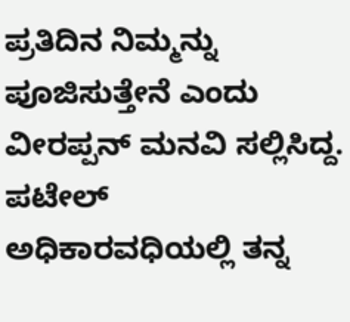ಪ್ರತಿದಿನ ನಿಮ್ಮನ್ನು ಪೂಜಿಸುತ್ತೇನೆ ಎಂದು ವೀರಪ್ಪನ್ ಮನವಿ ಸಲ್ಲಿಸಿದ್ದ.
ಪಟೇಲ್ ಅಧಿಕಾರವಧಿಯಲ್ಲಿ ತನ್ನ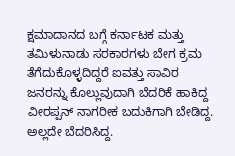ಕ್ಷಮಾದಾನದ ಬಗ್ಗೆ ಕರ್ನಾಟಕ ಮತ್ತು ತಮಿಳುನಾಡು ಸರಕಾರಗಳು ಬೇಗ ಕ್ರಮ ತೆಗೆದುಕೊಳ್ಳದಿದ್ದರೆ ಐವತ್ತು ಸಾವಿರ ಜನರನ್ನು ಕೊಲ್ಲುವುದಾಗಿ ಬೆದರಿಕೆ ಹಾಕಿದ್ದ ವೀರಪ್ಪನ್ ನಾಗರೀಕ ಬದುಕಿಗಾಗಿ ಬೇಡಿದ್ದ. ಅಲ್ಲದೇ ಬೆದರಿಸಿದ್ದ.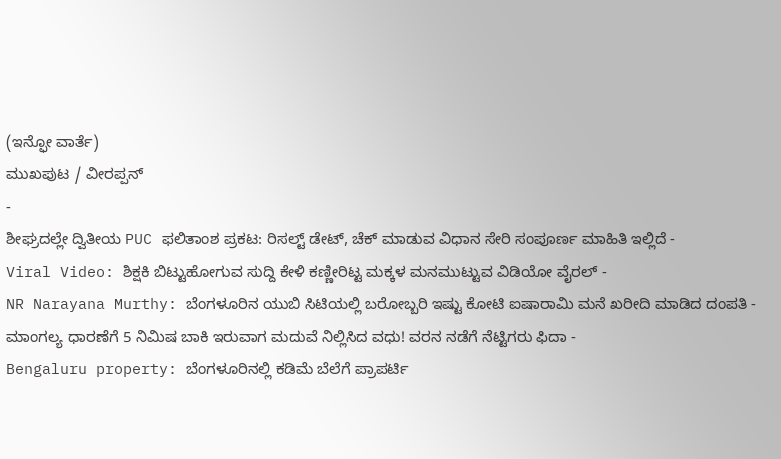(ಇನ್ಫೋ ವಾರ್ತೆ)
ಮುಖಪುಟ / ವೀರಪ್ಪನ್
-
ಶೀಘ್ರದಲ್ಲೇ ದ್ವಿತೀಯ PUC ಫಲಿತಾಂಶ ಪ್ರಕಟ: ರಿಸಲ್ಟ್ ಡೇಟ್, ಚೆಕ್ ಮಾಡುವ ವಿಧಾನ ಸೇರಿ ಸಂಪೂರ್ಣ ಮಾಹಿತಿ ಇಲ್ಲಿದೆ -
Viral Video: ಶಿಕ್ಷಕಿ ಬಿಟ್ಟುಹೋಗುವ ಸುದ್ದಿ ಕೇಳಿ ಕಣ್ಣೀರಿಟ್ಟ ಮಕ್ಕಳ ಮನಮುಟ್ಟುವ ವಿಡಿಯೋ ವೈರಲ್ -
NR Narayana Murthy: ಬೆಂಗಳೂರಿನ ಯುಬಿ ಸಿಟಿಯಲ್ಲಿ ಬರೋಬ್ಬರಿ ಇಷ್ಟು ಕೋಟಿ ಐಷಾರಾಮಿ ಮನೆ ಖರೀದಿ ಮಾಡಿದ ದಂಪತಿ -
ಮಾಂಗಲ್ಯ ಧಾರಣೆಗೆ 5 ನಿಮಿಷ ಬಾಕಿ ಇರುವಾಗ ಮದುವೆ ನಿಲ್ಲಿಸಿದ ವಧು! ವರನ ನಡೆಗೆ ನೆಟ್ಟಿಗರು ಫಿದಾ -
Bengaluru property: ಬೆಂಗಳೂರಿನಲ್ಲಿ ಕಡಿಮೆ ಬೆಲೆಗೆ ಪ್ರಾಪರ್ಟಿ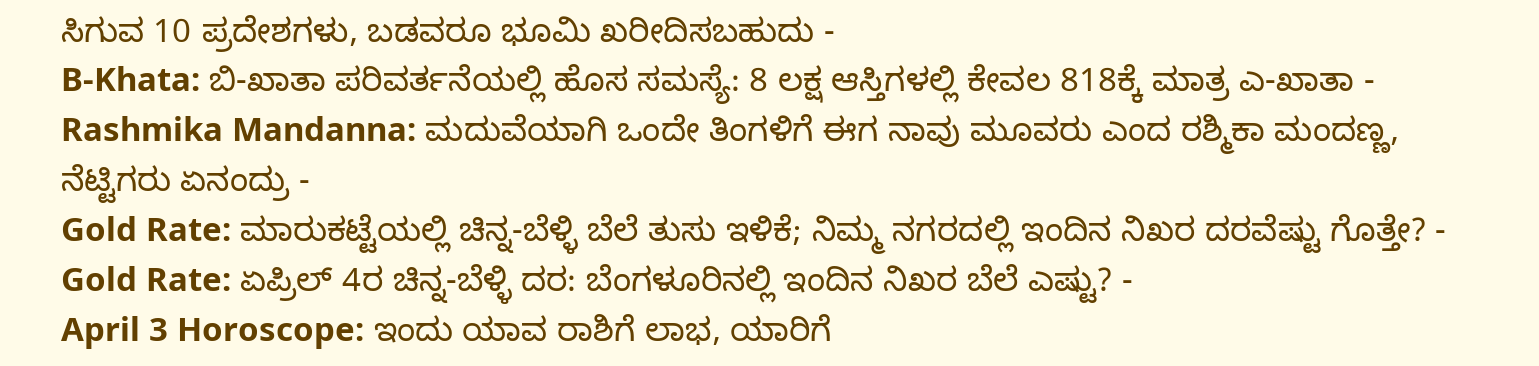ಸಿಗುವ 10 ಪ್ರದೇಶಗಳು, ಬಡವರೂ ಭೂಮಿ ಖರೀದಿಸಬಹುದು -
B-Khata: ಬಿ-ಖಾತಾ ಪರಿವರ್ತನೆಯಲ್ಲಿ ಹೊಸ ಸಮಸ್ಯೆ: 8 ಲಕ್ಷ ಆಸ್ತಿಗಳಲ್ಲಿ ಕೇವಲ 818ಕ್ಕೆ ಮಾತ್ರ ಎ-ಖಾತಾ -
Rashmika Mandanna: ಮದುವೆಯಾಗಿ ಒಂದೇ ತಿಂಗಳಿಗೆ ಈಗ ನಾವು ಮೂವರು ಎಂದ ರಶ್ಮಿಕಾ ಮಂದಣ್ಣ, ನೆಟ್ಟಿಗರು ಏನಂದ್ರು -
Gold Rate: ಮಾರುಕಟ್ಟೆಯಲ್ಲಿ ಚಿನ್ನ-ಬೆಳ್ಳಿ ಬೆಲೆ ತುಸು ಇಳಿಕೆ; ನಿಮ್ಮ ನಗರದಲ್ಲಿ ಇಂದಿನ ನಿಖರ ದರವೆಷ್ಟು ಗೊತ್ತೇ? -
Gold Rate: ಏಪ್ರಿಲ್ 4ರ ಚಿನ್ನ-ಬೆಳ್ಳಿ ದರ: ಬೆಂಗಳೂರಿನಲ್ಲಿ ಇಂದಿನ ನಿಖರ ಬೆಲೆ ಎಷ್ಟು? -
April 3 Horoscope: ಇಂದು ಯಾವ ರಾಶಿಗೆ ಲಾಭ, ಯಾರಿಗೆ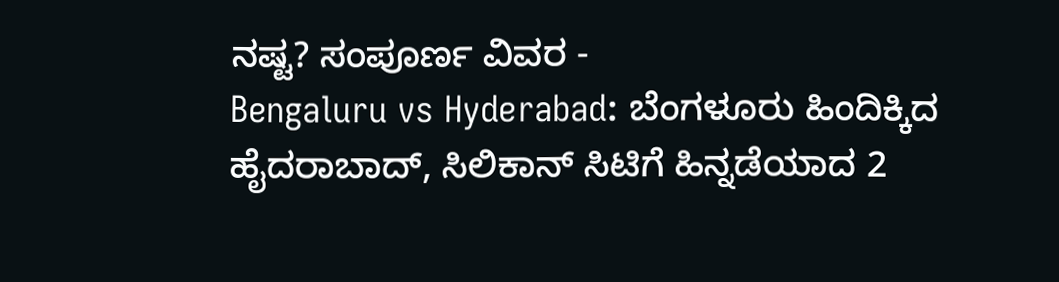ನಷ್ಟ? ಸಂಪೂರ್ಣ ವಿವರ -
Bengaluru vs Hyderabad: ಬೆಂಗಳೂರು ಹಿಂದಿಕ್ಕಿದ ಹೈದರಾಬಾದ್, ಸಿಲಿಕಾನ್ ಸಿಟಿಗೆ ಹಿನ್ನಡೆಯಾದ 2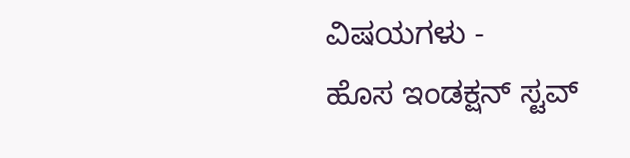ವಿಷಯಗಳು -
ಹೊಸ ಇಂಡಕ್ಷನ್ ಸ್ಟವ್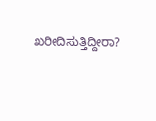ಖರೀದಿಸುತ್ತಿದ್ದೀರಾ?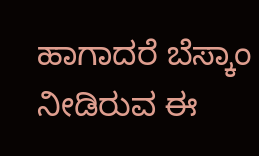ಹಾಗಾದರೆ ಬೆಸ್ಕಾಂ ನೀಡಿರುವ ಈ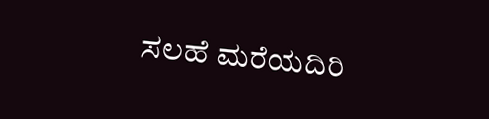ಸಲಹೆ ಮರೆಯದಿರಿ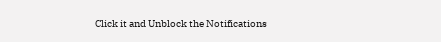Click it and Unblock the Notifications